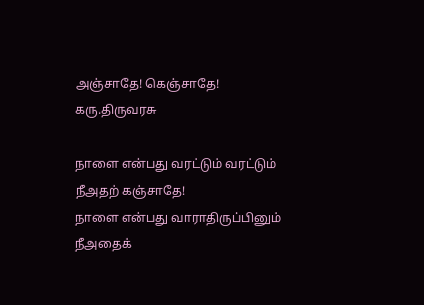அஞ்சாதே! கெஞ்சாதே!
கரு.திருவரசு

நாளை என்பது வரட்டும் வரட்டும்
நீஅதற் கஞ்சாதே!
நாளை என்பது வாராதிருப்பினும்
நீஅதைக்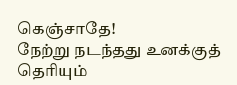கெஞ்சாதே!
நேற்று நடந்தது உனக்குத் தெரியும்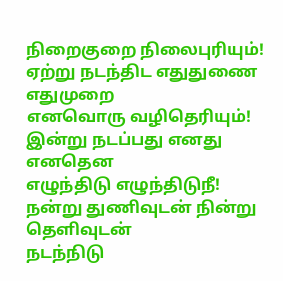நிறைகுறை நிலைபுரியும்!
ஏற்று நடந்திட எதுதுணை எதுமுறை
எனவொரு வழிதெரியும்!
இன்று நடப்பது எனது எனதென
எழுந்திடு எழுந்திடுநீ!
நன்று துணிவுடன் நின்று தெளிவுடன்
நடந்நிடு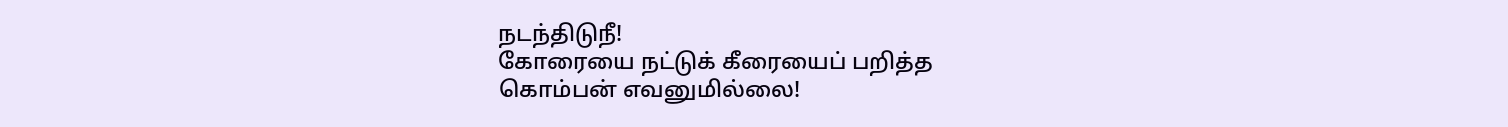நடந்திடுநீ!
கோரையை நட்டுக் கீரையைப் பறித்த
கொம்பன் எவனுமில்லை!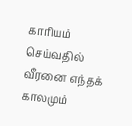காரியம் செய்வதில் வீரனை எந்தக்
காலமும்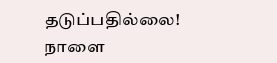தடுப்பதில்லை!
நாளை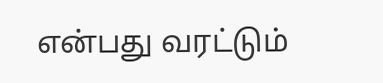என்பது வரட்டும்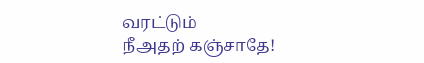வரட்டும்
நீஅதற் கஞ்சாதே!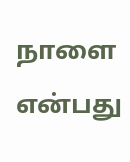நாளை என்பது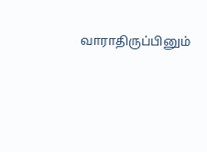வாராதிருப்பினும்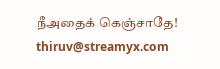நீஅதைக் கெஞ்சாதே!
thiruv@streamyx.com